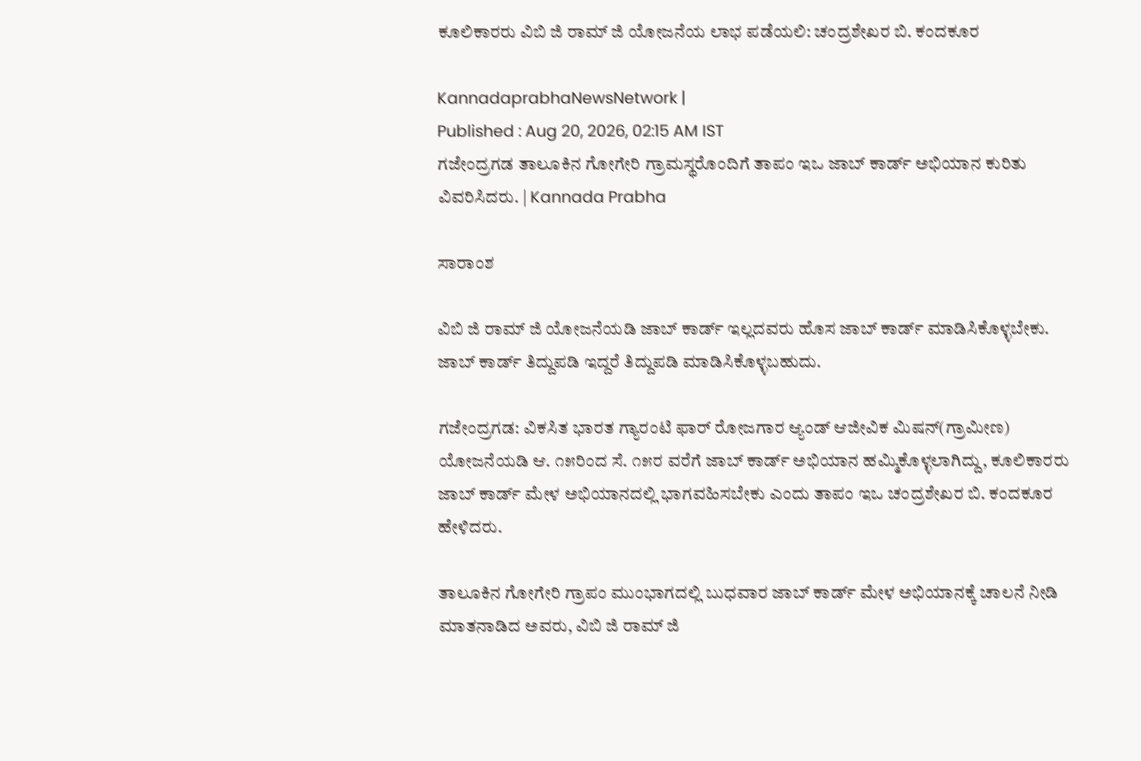ಕೂಲಿಕಾರರು ವಿಬಿ ಜಿ ರಾಮ್‌ ಜಿ ಯೋಜನೆಯ ಲಾಭ ಪಡೆಯಲಿ: ಚಂದ್ರಶೇಖರ ಬಿ. ಕಂದಕೂರ

KannadaprabhaNewsNetwork |
Published : Aug 20, 2026, 02:15 AM IST
ಗಜೇಂದ್ರಗಡ ತಾಲೂಕಿನ ಗೋಗೇರಿ ಗ್ರಾಮಸ್ಥರೊಂದಿಗೆ ತಾಪಂ ಇಒ ಜಾಬ್ ಕಾರ್ಡ್ ಅಭಿಯಾನ ಕುರಿತು ವಿವರಿಸಿದರು. | Kannada Prabha

ಸಾರಾಂಶ

ವಿಬಿ ಜಿ ರಾಮ್ ಜಿ ಯೋಜನೆಯಡಿ ಜಾಬ್ ಕಾರ್ಡ್ ಇಲ್ಲದವರು ಹೊಸ ಜಾಬ್ ಕಾರ್ಡ್ ಮಾಡಿಸಿಕೊಳ್ಳಬೇಕು. ಜಾಬ್ ಕಾರ್ಡ್ ತಿದ್ದುಪಡಿ ಇದ್ದರೆ ತಿದ್ದುಪಡಿ ಮಾಡಿಸಿಕೊಳ್ಳಬಹುದು.

ಗಜೇಂದ್ರಗಡ: ವಿಕಸಿತ ಭಾರತ ಗ್ಯಾರಂಟಿ ಫಾರ್ ರೋಜಗಾರ ಆ್ಯಂಡ್ ಆಜೀವಿಕ ಮಿಷನ್(ಗ್ರಾಮೀಣ) ಯೋಜನೆಯಡಿ ಆ. ೧೫ರಿಂದ ಸೆ. ೧೫ರ ವರೆಗೆ ಜಾಬ್ ಕಾರ್ಡ್ ಅಭಿಯಾನ ಹಮ್ಮಿಕೊಳ್ಳಲಾಗಿದ್ದು, ಕೂಲಿಕಾರರು ಜಾಬ್ ಕಾರ್ಡ್ ಮೇಳ ಅಭಿಯಾನದಲ್ಲಿ ಭಾಗವಹಿಸಬೇಕು ಎಂದು ತಾಪಂ ಇಒ ಚಂದ್ರಶೇಖರ ಬಿ. ಕಂದಕೂರ ಹೇಳಿದರು.

ತಾಲೂಕಿನ ಗೋಗೇರಿ ಗ್ರಾಪಂ ಮುಂಭಾಗದಲ್ಲಿ ಬುಧವಾರ ಜಾಬ್ ಕಾರ್ಡ್ ಮೇಳ ಅಭಿಯಾನಕ್ಕೆ ಚಾಲನೆ ನೀಡಿ ಮಾತನಾಡಿದ ಅವರು, ವಿಬಿ ಜಿ ರಾಮ್ ಜಿ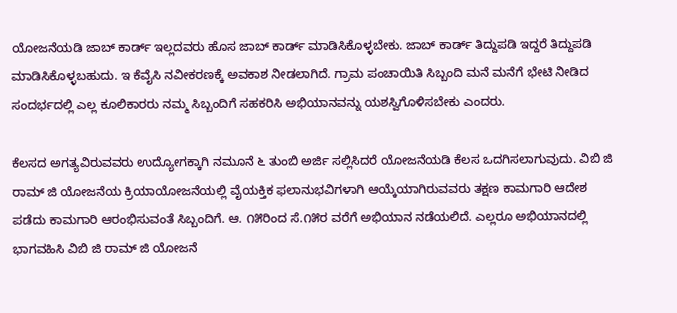ಯೋಜನೆಯಡಿ ಜಾಬ್ ಕಾರ್ಡ್ ಇಲ್ಲದವರು ಹೊಸ ಜಾಬ್ ಕಾರ್ಡ್ ಮಾಡಿಸಿಕೊಳ್ಳಬೇಕು. ಜಾಬ್ ಕಾರ್ಡ್ ತಿದ್ದುಪಡಿ ಇದ್ದರೆ ತಿದ್ದುಪಡಿ ಮಾಡಿಸಿಕೊಳ್ಳಬಹುದು. ಇ ಕೆವೈಸಿ ನವೀಕರಣಕ್ಕೆ ಅವಕಾಶ ನೀಡಲಾಗಿದೆ. ಗ್ರಾಮ ಪಂಚಾಯಿತಿ ಸಿಬ್ಬಂದಿ ಮನೆ ಮನೆಗೆ ಭೇಟಿ ನೀಡಿದ ಸಂದರ್ಭದಲ್ಲಿ ಎಲ್ಲ ಕೂಲಿಕಾರರು ನಮ್ಮ ಸಿಬ್ಬಂದಿಗೆ ಸಹಕರಿಸಿ ಅಭಿಯಾನವನ್ನು ಯಶಸ್ವಿಗೊಳಿಸಬೇಕು ಎಂದರು.

ಕೆಲಸದ ಅಗತ್ಯವಿರುವವರು ಉದ್ಯೋಗಕ್ಕಾಗಿ ನಮೂನೆ ೬ ತುಂಬಿ ಅರ್ಜಿ ಸಲ್ಲಿಸಿದರೆ ಯೋಜನೆಯಡಿ ಕೆಲಸ ಒದಗಿಸಲಾಗುವುದು. ವಿಬಿ ಜಿ ರಾಮ್ ಜಿ ಯೋಜನೆಯ ಕ್ರಿಯಾಯೋಜನೆಯಲ್ಲಿ ವೈಯಕ್ತಿಕ ಫಲಾನುಭವಿಗಳಾಗಿ ಆಯ್ಕೆಯಾಗಿರುವವರು ತಕ್ಷಣ ಕಾಮಗಾರಿ ಆದೇಶ ಪಡೆದು ಕಾಮಗಾರಿ ಆರಂಭಿಸುವಂತೆ ಸಿಬ್ಬಂದಿಗೆ. ಆ. ೧೫ರಿಂದ ಸೆ.೧೫ರ ವರೆಗೆ ಅಭಿಯಾನ ನಡೆಯಲಿದೆ. ಎಲ್ಲರೂ ಅಭಿಯಾನದಲ್ಲಿ ಭಾಗವಹಿಸಿ ವಿಬಿ ಜಿ ರಾಮ್ ಜಿ ಯೋಜನೆ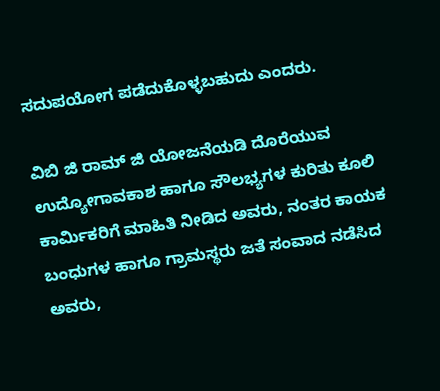ಸದುಪಯೋಗ ಪಡೆದುಕೊಳ್ಳಬಹುದು ಎಂದರು.

ವಿಬಿ ಜಿ ರಾಮ್ ಜಿ ಯೋಜನೆಯಡಿ ದೊರೆಯುವ ಉದ್ಯೋಗಾವಕಾಶ ಹಾಗೂ ಸೌಲಭ್ಯಗಳ ಕುರಿತು ಕೂಲಿ ಕಾರ್ಮಿಕರಿಗೆ ಮಾಹಿತಿ ನೀಡಿದ ಅವರು, ನಂತರ ಕಾಯಕ ಬಂಧುಗಳ ಹಾಗೂ ಗ್ರಾಮಸ್ಥರು ಜತೆ ಸಂವಾದ ನಡೆಸಿದ ಅವರು,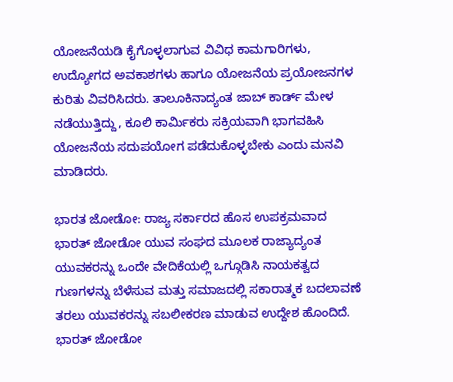ಯೋಜನೆಯಡಿ ಕೈಗೊಳ್ಳಲಾಗುವ ವಿವಿಧ ಕಾಮಗಾರಿಗಳು, ಉದ್ಯೋಗದ ಅವಕಾಶಗಳು ಹಾಗೂ ಯೋಜನೆಯ ಪ್ರಯೋಜನಗಳ ಕುರಿತು ವಿವರಿಸಿದರು. ತಾಲೂಕಿನಾದ್ಯಂತ ಜಾಬ್ ಕಾರ್ಡ್ ಮೇಳ ನಡೆಯುತ್ತಿದ್ದು, ಕೂಲಿ ಕಾರ್ಮಿಕರು ಸಕ್ರಿಯವಾಗಿ ಭಾಗವಹಿಸಿ ಯೋಜನೆಯ ಸದುಪಯೋಗ ಪಡೆದುಕೊಳ್ಳಬೇಕು ಎಂದು ಮನವಿ ಮಾಡಿದರು.

ಭಾರತ ಜೋಡೋ: ರಾಜ್ಯ ಸರ್ಕಾರದ ಹೊಸ ಉಪಕ್ರಮವಾದ ಭಾರತ್ ಜೋಡೋ ಯುವ ಸಂಘದ ಮೂಲಕ ರಾಜ್ಯಾದ್ಯಂತ ಯುವಕರನ್ನು ಒಂದೇ ವೇದಿಕೆಯಲ್ಲಿ ಒಗ್ಗೂಡಿಸಿ ನಾಯಕತ್ವದ ಗುಣಗಳನ್ನು ಬೆಳೆಸುವ ಮತ್ತು ಸಮಾಜದಲ್ಲಿ ಸಕಾರಾತ್ಮಕ ಬದಲಾವಣೆ ತರಲು ಯುವಕರನ್ನು ಸಬಲೀಕರಣ ಮಾಡುವ ಉದ್ದೇಶ ಹೊಂದಿದೆ. ಭಾರತ್ ಜೋಡೋ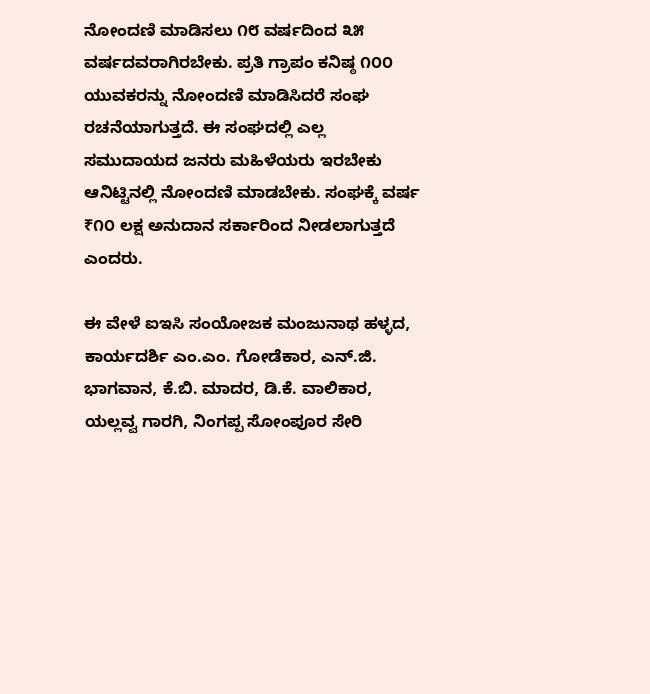ನೋಂದಣಿ ಮಾಡಿಸಲು ೧೮ ವರ್ಷದಿಂದ ೩೫ ವರ್ಷದವರಾಗಿರಬೇಕು. ಪ್ರತಿ ಗ್ರಾಪಂ ಕನಿಷ್ಠ ೧೦೦ ಯುವಕರನ್ನು ನೋಂದಣಿ ಮಾಡಿಸಿದರೆ ಸಂಘ ರಚನೆಯಾಗುತ್ತದೆ. ಈ ಸಂಘದಲ್ಲಿ ಎಲ್ಲ ಸಮುದಾಯದ ಜನರು ಮಹಿಳೆಯರು ಇರಬೇಕು ಆನಿಟ್ಟಿನಲ್ಲಿ ನೋಂದಣಿ ಮಾಡಬೇಕು. ಸಂಘಕ್ಕೆ ವರ್ಷ ₹೧೦ ಲಕ್ಷ ಅನುದಾನ ಸರ್ಕಾರಿಂದ ನೀಡಲಾಗುತ್ತದೆ ಎಂದರು.

ಈ ವೇಳೆ ಐಇಸಿ ಸಂಯೋಜಕ ಮಂಜುನಾಥ ಹಳ್ಳದ, ಕಾರ್ಯದರ್ಶಿ ಎಂ.ಎಂ. ಗೋಡೆಕಾರ, ಎನ್.ಜಿ. ಭಾಗವಾನ, ಕೆ.ಬಿ. ಮಾದರ, ಡಿ.ಕೆ. ವಾಲಿಕಾರ, ಯಲ್ಲವ್ವ ಗಾರಗಿ, ನಿಂಗಪ್ಪ ಸೋಂಪೂರ ಸೇರಿ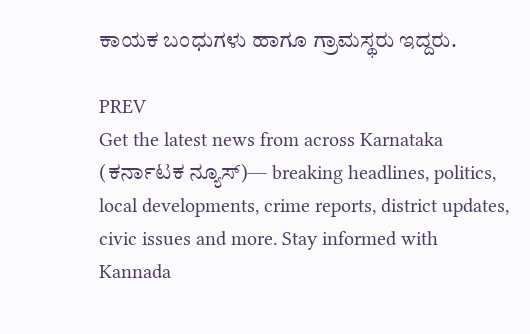ಕಾಯಕ ಬಂಧುಗಳು ಹಾಗೂ ಗ್ರಾಮಸ್ಥರು ಇದ್ದರು.

PREV
Get the latest news from across Karnataka (ಕರ್ನಾಟಕ ನ್ಯೂಸ್)— breaking headlines, politics, local developments, crime reports, district updates, civic issues and more. Stay informed with Kannada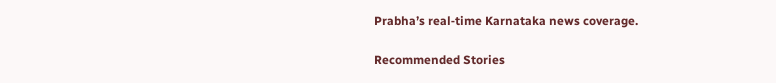Prabha’s real‑time Karnataka news coverage.

Recommended Stories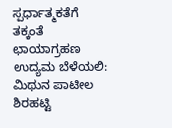ಸ್ಪರ್ಧಾತ್ಮಕತೆಗೆ ತಕ್ಕಂತೆ ಛಾಯಾಗ್ರಹಣ ಉದ್ಯಮ ಬೆಳೆಯಲಿ: ಮಿಥುನ ಪಾಟೀಲ
ಶಿರಹಟ್ಟಿ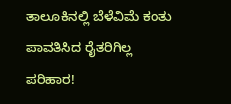ತಾಲೂಕಿನಲ್ಲಿ ಬೆಳೆವಿಮೆ ಕಂತು ಪಾವತಿಸಿದ ರೈತರಿಗಿಲ್ಲ ಪರಿಹಾರ!